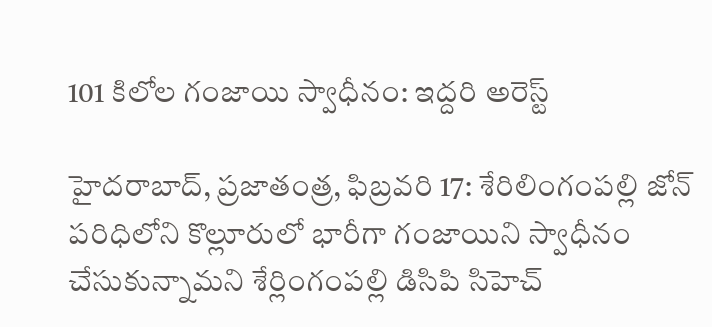101 కిలోల గంజాయి స్వాధీనం: ఇద్దరి అరెస్ట్

హైదరాబాద్, ప్రజాతంత్ర, ఫిబ్రవరి 17: శేరిలింగంపల్లి జోన్ పరిధిలోని కొల్లూరులో భారీగా గంజాయిని స్వాధీనం చేసుకున్నామని శేర్లింగంపల్లి డిసిపి సిహెచ్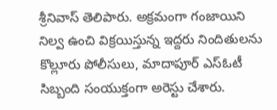శ్రీనివాస్ తెలిపారు. అక్రమంగా గంజాయిని నిల్వ ఉంచి విక్రయిస్తున్న ఇద్దరు నిందితులను కొల్లూరు పోలీసులు, మాదాపూర్ ఎస్ఓటీ సిబ్బంది సంయుక్తంగా అరెస్టు చేశారు.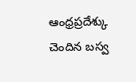ఆంధ్రప్రదేశ్కు చెందిన బస్వ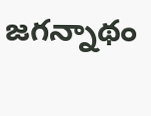జగన్నాథం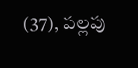(37), పల్లపు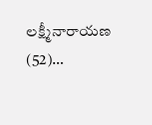లక్ష్మీనారాయణ (52)…